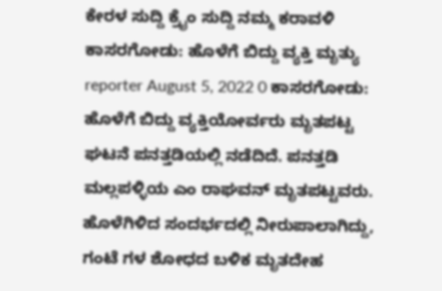ಕೇರಳ ಸುದ್ದಿ ಕ್ರೈಂ ಸುದ್ದಿ ನಮ್ಮ ಕರಾವಳಿ ಕಾಸರಗೋಡು: ಹೊಳೆಗೆ ಬಿದ್ದು ವ್ಯಕ್ತಿ ಮೃತ್ಯು reporter August 5, 2022 0 ಕಾಸರಗೋಡು: ಹೊಳೆಗೆ ಬಿದ್ದು ವ್ಯಕ್ತಿಯೋರ್ವರು ಮೃತಪಟ್ಟ ಘಟನೆ ಪನತ್ತಡಿಯಲ್ಲಿ ನಡೆದಿದೆ. ಪನತ್ತಡಿ ಮಲ್ಲಪಳ್ಳಿಯ ಎಂ ರಾಘವನ್ ಮೃತಪಟ್ಟವರು. ಹೊಳೆಗಿಳಿದ ಸಂದರ್ಭದಲ್ಲಿ ನೀರುಪಾಲಾಗಿದ್ದು, ಗಂಟೆ ಗಳ ಶೋಧದ ಬಳಿಕ ಮೃತದೇಹ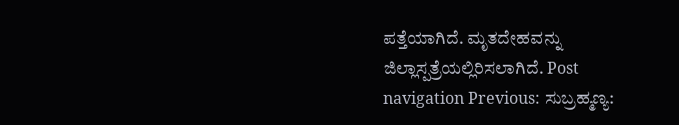ಪತ್ತೆಯಾಗಿದೆ. ಮೃತದೇಹವನ್ನು ಜಿಲ್ಲಾಸ್ಪತ್ರೆಯಲ್ಲಿರಿಸಲಾಗಿದೆ. Post navigation Previous: ಸುಬ್ರಹ್ಮಣ್ಯ: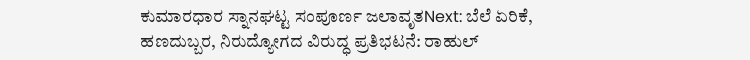ಕುಮಾರಧಾರ ಸ್ನಾನಘಟ್ಟ ಸಂಪೂರ್ಣ ಜಲಾವೃತNext: ಬೆಲೆ ಏರಿಕೆ, ಹಣದುಬ್ಬರ, ನಿರುದ್ಯೋಗದ ವಿರುದ್ಧ ಪ್ರತಿಭಟನೆ: ರಾಹುಲ್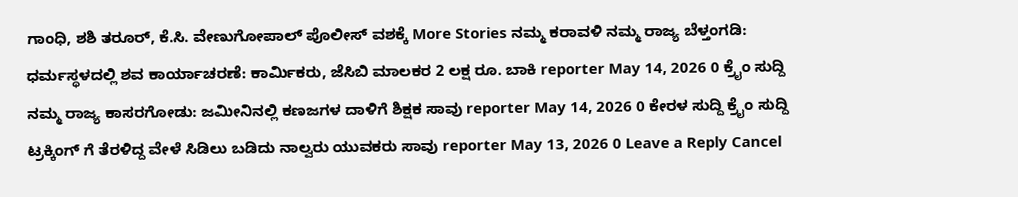ಗಾಂಧಿ, ಶಶಿ ತರೂರ್, ಕೆ.ಸಿ. ವೇಣುಗೋಪಾಲ್ ಪೊಲೀಸ್ ವಶಕ್ಕೆ More Stories ನಮ್ಮ ಕರಾವಳಿ ನಮ್ಮ ರಾಜ್ಯ ಬೆಳ್ತಂಗಡಿ: ಧರ್ಮಸ್ಥಳದಲ್ಲಿ ಶವ ಕಾರ್ಯಾಚರಣೆ: ಕಾರ್ಮಿಕರು, ಜೆಸಿಬಿ ಮಾಲಕರ 2 ಲಕ್ಷ ರೂ. ಬಾಕಿ reporter May 14, 2026 0 ಕ್ರೈಂ ಸುದ್ದಿ ನಮ್ಮ ರಾಜ್ಯ ಕಾಸರಗೋಡು: ಜಮೀನಿನಲ್ಲಿ ಕಣಜಗಳ ದಾಳಿಗೆ ಶಿಕ್ಷಕ ಸಾವು reporter May 14, 2026 0 ಕೇರಳ ಸುದ್ದಿ ಕ್ರೈಂ ಸುದ್ದಿ ಟ್ರಕ್ಕಿಂಗ್ ಗೆ ತೆರಳಿದ್ದ ವೇಳೆ ಸಿಡಿಲು ಬಡಿದು ನಾಲ್ವರು ಯುವಕರು ಸಾವು reporter May 13, 2026 0 Leave a Reply Cancel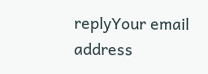replyYour email address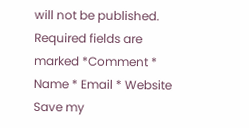will not be published. Required fields are marked *Comment * Name * Email * Website Save my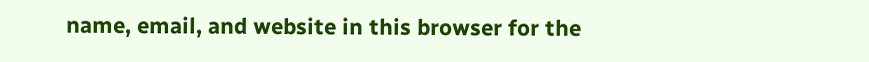name, email, and website in this browser for the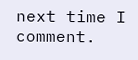next time I comment.